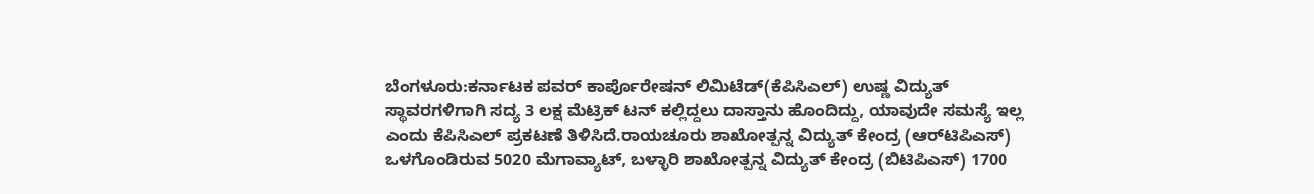ಬೆಂಗಳೂರು:ಕರ್ನಾಟಕ ಪವರ್ ಕಾರ್ಪೊರೇಷನ್ ಲಿಮಿಟೆಡ್(ಕೆಪಿಸಿಎಲ್) ಉಷ್ಣ ವಿದ್ಯುತ್ ಸ್ಥಾವರಗಳಿಗಾಗಿ ಸದ್ಯ 3 ಲಕ್ಷ ಮೆಟ್ರಿಕ್ ಟನ್ ಕಲ್ಲಿದ್ದಲು ದಾಸ್ತಾನು ಹೊಂದಿದ್ದು, ಯಾವುದೇ ಸಮಸ್ಯೆ ಇಲ್ಲ ಎಂದು ಕೆಪಿಸಿಎಲ್ ಪ್ರಕಟಣೆ ತಿಳಿಸಿದೆ.ರಾಯಚೂರು ಶಾಖೋತ್ಪನ್ನ ವಿದ್ಯುತ್ ಕೇಂದ್ರ (ಆರ್‌ಟಿಪಿಎಸ್) ಒಳಗೊಂಡಿರುವ 5020 ಮೆಗಾವ್ಯಾಟ್, ಬಳ್ಳಾರಿ ಶಾಖೋತ್ಪನ್ನ ವಿದ್ಯುತ್ ಕೇಂದ್ರ (ಬಿಟಿಪಿಎಸ್) 1700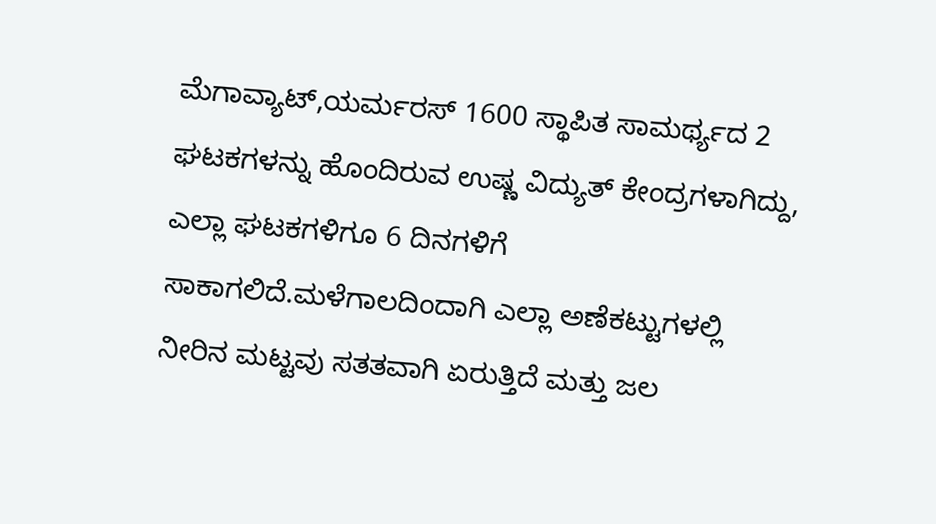ಮೆಗಾವ್ಯಾಟ್,ಯರ್ಮರಸ್ 1600 ಸ್ಥಾಪಿತ ಸಾಮರ್ಥ್ಯದ 2 ಘಟಕಗಳನ್ನು ಹೊಂದಿರುವ ಉಷ್ಣ ವಿದ್ಯುತ್ ಕೇಂದ್ರಗಳಾಗಿದ್ದು, ಎಲ್ಲಾ ಘಟಕಗಳಿಗೂ 6 ದಿನಗಳಿಗೆ ಸಾಕಾಗಲಿದೆ.ಮಳೆಗಾಲದಿಂದಾಗಿ ಎಲ್ಲಾ ಅಣೆಕಟ್ಟುಗಳಲ್ಲಿ ನೀರಿನ ಮಟ್ಟವು ಸತತವಾಗಿ ಏರುತ್ತಿದೆ ಮತ್ತು ಜಲ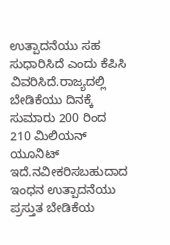ಉತ್ಪಾದನೆಯು ಸಹ ಸುಧಾರಿಸಿದೆ ಎಂದು ಕೆಪಿಸಿ ವಿವರಿಸಿದೆ.ರಾಜ್ಯದಲ್ಲಿ ಬೇಡಿಕೆಯು ದಿನಕ್ಕೆ ಸುಮಾರು 200 ರಿಂದ 210 ಮಿಲಿಯನ್ ಯೂನಿಟ್ ಇದೆ.ನವೀಕರಿಸಬಹುದಾದ ಇಂಧನ ಉತ್ಪಾದನೆಯು ಪ್ರಸ್ತುತ ಬೇಡಿಕೆಯ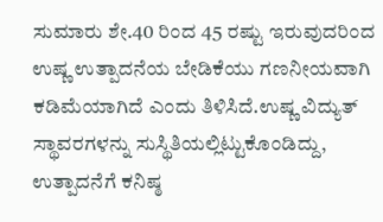ಸುಮಾರು ಶೇ.40 ರಿಂದ 45 ರಷ್ಟು ಇರುವುದರಿಂದ ಉಷ್ಣ ಉತ್ಪಾದನೆಯ ಬೇಡಿಕೆಯು ಗಣನೀಯವಾಗಿ ಕಡಿಮೆಯಾಗಿದೆ ಎಂದು ತಿಳಿಸಿದೆ.ಉಷ್ಣ ವಿದ್ಯುತ್ ಸ್ಥಾವರಗಳನ್ನು ಸುಸ್ಥಿತಿಯಲ್ಲಿಟ್ಟುಕೊಂಡಿದ್ದು, ಉತ್ಪಾದನೆಗೆ ಕನಿಷ್ಠ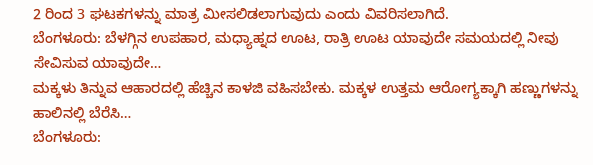2 ರಿಂದ 3 ಘಟಕಗಳನ್ನು ಮಾತ್ರ ಮೀಸಲಿಡಲಾಗುವುದು ಎಂದು ವಿವರಿಸಲಾಗಿದೆ.
ಬೆಂಗಳೂರು: ಬೆಳಗ್ಗಿನ ಉಪಹಾರ, ಮಧ್ಯಾಹ್ನದ ಊಟ, ರಾತ್ರಿ ಊಟ ಯಾವುದೇ ಸಮಯದಲ್ಲಿ ನೀವು ಸೇವಿಸುವ ಯಾವುದೇ…
ಮಕ್ಕಳು ತಿನ್ನುವ ಆಹಾರದಲ್ಲಿ ಹೆಚ್ಚಿನ ಕಾಳಜಿ ವಹಿಸಬೇಕು. ಮಕ್ಕಳ ಉತ್ತಮ ಆರೋಗ್ಯಕ್ಕಾಗಿ ಹಣ್ಣುಗಳನ್ನು ಹಾಲಿನಲ್ಲಿ ಬೆರೆಸಿ…
ಬೆಂಗಳೂರು: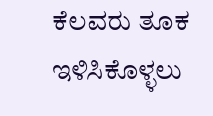ಕೆಲವರು ತೂಕ ಇಳಿಸಿಕೊಳ್ಳಲು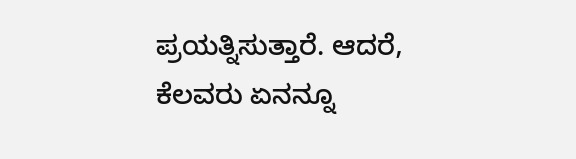ಪ್ರಯತ್ನಿಸುತ್ತಾರೆ. ಆದರೆ, ಕೆಲವರು ಏನನ್ನೂ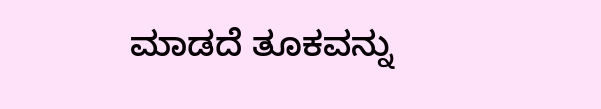ಮಾಡದೆ ತೂಕವನ್ನು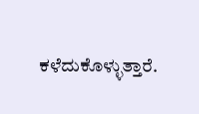ಕಳೆದುಕೊಳ್ಳುತ್ತಾರೆ.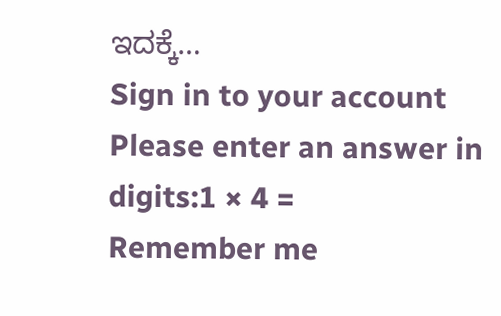ಇದಕ್ಕೆ…
Sign in to your account
Please enter an answer in digits:1 × 4 =
Remember me